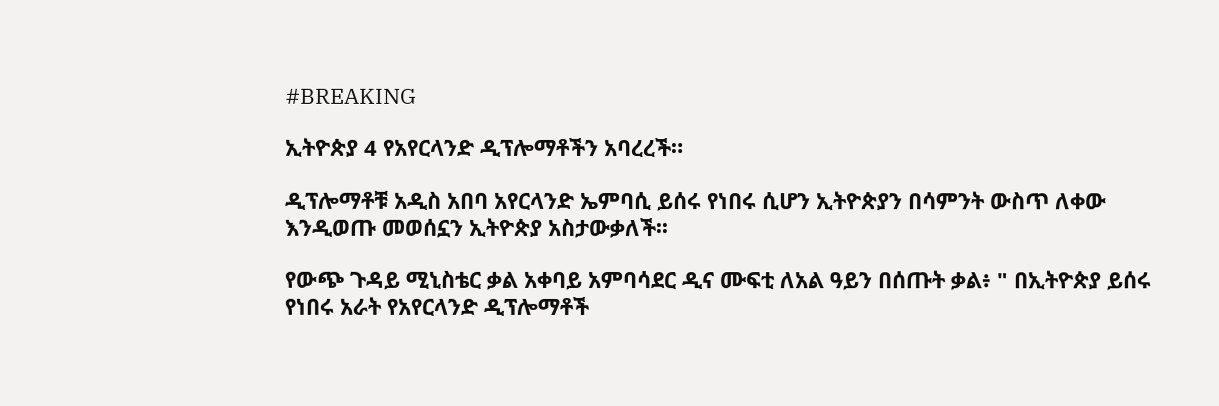#BREAKING

ኢትዮጵያ 4 የአየርላንድ ዲፕሎማቶችን አባረረች።

ዲፕሎማቶቹ አዲስ አበባ አየርላንድ ኤምባሲ ይሰሩ የነበሩ ሲሆን ኢትዮጵያን በሳምንት ውስጥ ለቀው እንዲወጡ መወሰኗን ኢትዮጵያ አስታውቃለች፡፡

የውጭ ጉዳይ ሚኒስቴር ቃል አቀባይ አምባሳደር ዲና ሙፍቲ ለአል ዓይን በሰጡት ቃል፥ " በኢትዮጵያ ይሰሩ የነበሩ አራት የአየርላንድ ዲፕሎማቶች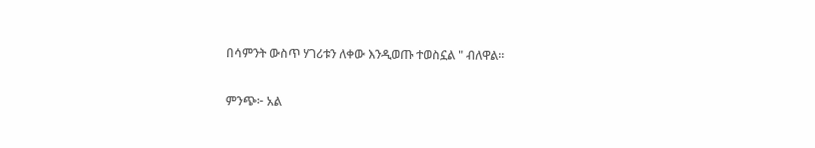በሳምንት ውስጥ ሃገሪቱን ለቀው እንዲወጡ ተወስኗል " ብለዋል።

ምንጭ፦ አል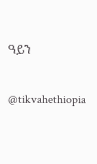ዓይን

@tikvahethiopia